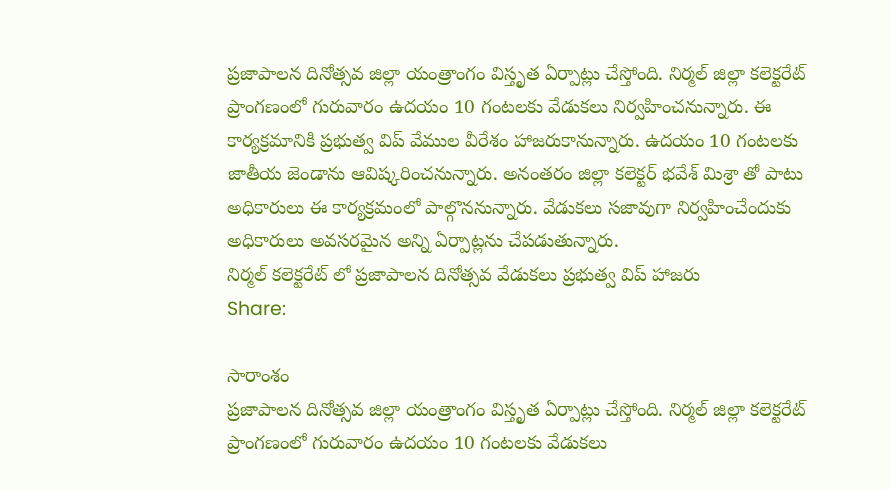ప్రజాపాలన దినోత్సవ జిల్లా యంత్రాంగం విస్తృత ఏర్పాట్లు చేస్తోంది. నిర్మల్ జిల్లా కలెక్టరేట్ ప్రాంగణంలో గురువారం ఉదయం 10 గంటలకు వేడుకలు నిర్వహించనున్నారు. ఈ కార్యక్రమానికి ప్రభుత్వ విప్ వేముల వీరేశం హాజరుకానున్నారు. ఉదయం 10 గంటలకు జాతీయ జెండాను ఆవిష్కరించనున్నారు. అనంతరం జిల్లా కలెక్టర్ భవేశ్ మిశ్రా తో పాటు అధికారులు ఈ కార్యక్రమంలో పాల్గొననున్నారు. వేడుకలు సజావుగా నిర్వహించేందుకు అధికారులు అవసరమైన అన్ని ఏర్పాట్లను చేపడుతున్నారు.
నిర్మల్ కలెక్టరేట్ లో ప్రజాపాలన దినోత్సవ వేడుకలు ప్రభుత్వ విప్ హాజరు
Share:

సారాంశం
ప్రజాపాలన దినోత్సవ జిల్లా యంత్రాంగం విస్తృత ఏర్పాట్లు చేస్తోంది. నిర్మల్ జిల్లా కలెక్టరేట్ ప్రాంగణంలో గురువారం ఉదయం 10 గంటలకు వేడుకలు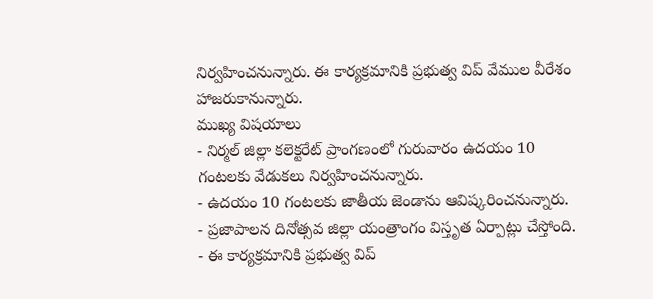నిర్వహించనున్నారు. ఈ కార్యక్రమానికి ప్రభుత్వ విప్ వేముల వీరేశం హాజరుకానున్నారు.
ముఖ్య విషయాలు
- నిర్మల్ జిల్లా కలెక్టరేట్ ప్రాంగణంలో గురువారం ఉదయం 10 గంటలకు వేడుకలు నిర్వహించనున్నారు.
- ఉదయం 10 గంటలకు జాతీయ జెండాను ఆవిష్కరించనున్నారు.
- ప్రజాపాలన దినోత్సవ జిల్లా యంత్రాంగం విస్తృత ఏర్పాట్లు చేస్తోంది.
- ఈ కార్యక్రమానికి ప్రభుత్వ విప్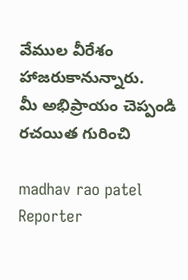వేముల వీరేశం హాజరుకానున్నారు.
మీ అభిప్రాయం చెప్పండి
రచయిత గురించి

madhav rao patel
Reporter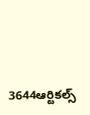3644ఆర్టికల్స్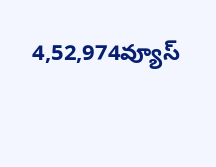4,52,974వ్యూస్